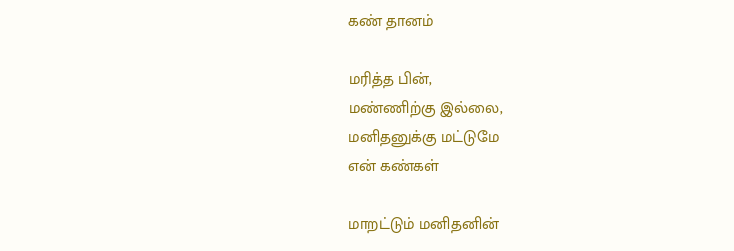கண் தானம்

மரித்த பின்,
மண்ணிற்கு இல்லை,
மனிதனுக்கு மட்டுமே
என் கண்கள்

மாறட்டும் மனிதனின்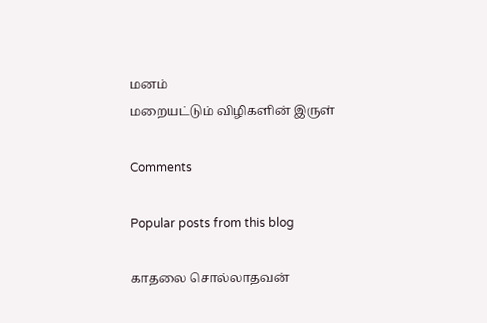மனம்
மறையட்டும் விழிகளின் இருள்

Comments

Popular posts from this blog

காதலை சொல்லாதவன்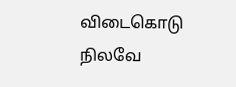விடைகொடு நிலவே